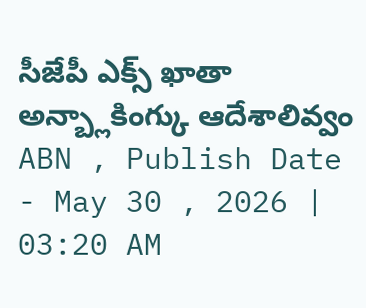సీజేపీ ఎక్స్ ఖాతా అన్బ్లాకింగ్కు ఆదేశాలివ్వం
ABN , Publish Date - May 30 , 2026 | 03:20 AM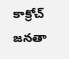కాక్రోచ్ జనతా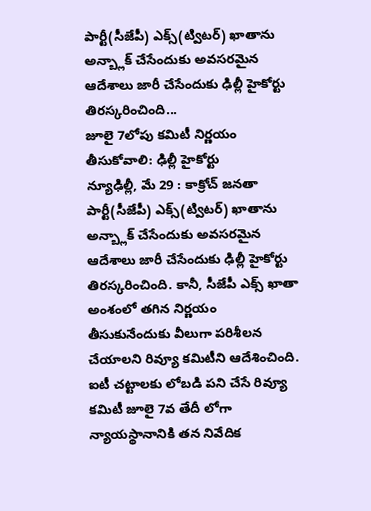పార్టీ(సీజేపీ) ఎక్స్(ట్విటర్) ఖాతాను అన్బ్లాక్ చేసేందుకు అవసరమైన ఆదేశాలు జారీ చేసేందుకు ఢిల్లీ హైకోర్టు తిరస్కరించింది...
జూలై 7లోపు కమిటీ నిర్ణయం తీసుకోవాలి: ఢిల్లీ హైకోర్టు
న్యూఢిల్లీ, మే 29 : కాక్రోచ్ జనతా పార్టీ(సీజేపీ) ఎక్స్(ట్విటర్) ఖాతాను అన్బ్లాక్ చేసేందుకు అవసరమైన ఆదేశాలు జారీ చేసేందుకు ఢిల్లీ హైకోర్టు తిరస్కరించింది. కానీ, సీజేపీ ఎక్స్ ఖాతా అంశంలో తగిన నిర్ణయం తీసుకునేందుకు వీలుగా పరిశీలన చేయాలని రివ్యూ కమిటీని ఆదేశించింది. ఐటీ చట్టాలకు లోబడి పని చేసే రివ్యూ కమిటీ జూలై 7వ తేదీ లోగా న్యాయస్థానానికి తన నివేదిక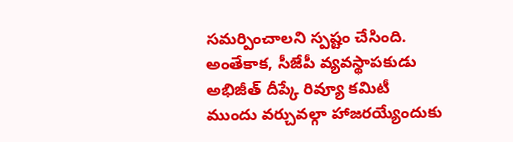సమర్పించాలని స్పష్టం చేసింది. అంతేకాక, సీజేపీ వ్యవస్థాపకుడు అభిజీత్ దీప్కే రివ్యూ కమిటీ ముందు వర్చువల్గా హాజరయ్యేందుకు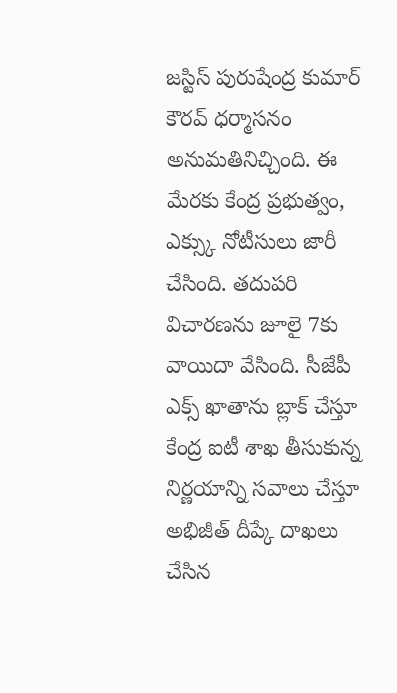జస్టిస్ పురుషేంద్ర కుమార్ కౌరవ్ ధర్మాసనం అనుమతినిచ్చింది. ఈ మేరకు కేంద్ర ప్రభుత్వం, ఎక్స్కు నోటీసులు జారీ చేసింది. తదుపరి విచారణను జూలై 7కు వాయిదా వేసింది. సీజేపీ ఎక్స్ ఖాతాను బ్లాక్ చేస్తూ కేంద్ర ఐటీ శాఖ తీసుకున్న నిర్ణయాన్ని సవాలు చేస్తూ అభిజీత్ దీప్కే దాఖలు చేసిన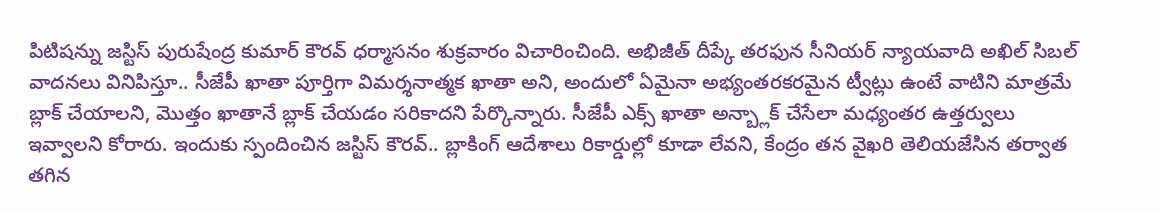పిటిషన్ను జస్టిస్ పురుషేంద్ర కుమార్ కౌరవ్ ధర్మాసనం శుక్రవారం విచారించింది. అభిజీత్ దీప్కే తరఫున సీనియర్ న్యాయవాది అఖిల్ సిబల్ వాదనలు వినిపిస్తూ.. సీజేపీ ఖాతా పూర్తిగా విమర్శనాత్మక ఖాతా అని, అందులో ఏమైనా అభ్యంతరకరమైన ట్వీట్లు ఉంటే వాటిని మాత్రమే బ్లాక్ చేయాలని, మొత్తం ఖాతానే బ్లాక్ చేయడం సరికాదని పేర్కొన్నారు. సీజేపీ ఎక్స్ ఖాతా అన్బ్లాక్ చేసేలా మధ్యంతర ఉత్తర్వులు ఇవ్వాలని కోరారు. ఇందుకు స్పందించిన జస్టిస్ కౌరవ్.. బ్లాకింగ్ ఆదేశాలు రికార్డుల్లో కూడా లేవని, కేంద్రం తన వైఖరి తెలియజేసిన తర్వాత తగిన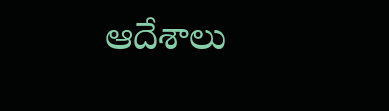ఆదేశాలు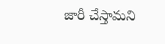జారీ చేస్తామని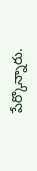పేర్కొన్నారు.